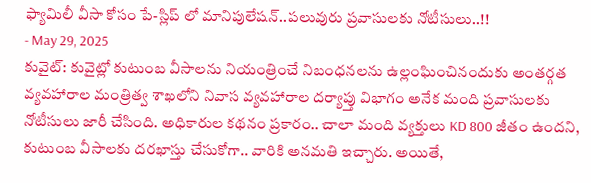ఫ్యామిలీ వీసా కోసం పే-స్లిప్ లో మానిపులేషన్..పలువురు ప్రవాసులకు నోటీసులు..!!
- May 29, 2025
కువైట్: కువైట్లో కుటుంబ వీసాలను నియంత్రించే నిబంధనలను ఉల్లంఘించినందుకు అంతర్గత వ్యవహారాల మంత్రిత్వ శాఖలోని నివాస వ్యవహారాల దర్యాప్తు విభాగం అనేక మంది ప్రవాసులకు నోటీసులు జారీ చేసింది. అధికారుల కథనం ప్రకారం.. చాలా మంది వ్యక్తులు KD 800 జీతం ఉందని, కుటుంబ వీసాలకు దరఖాస్తు చేసుకోగా.. వారికి అనమతి ఇచ్చారు. అయితే,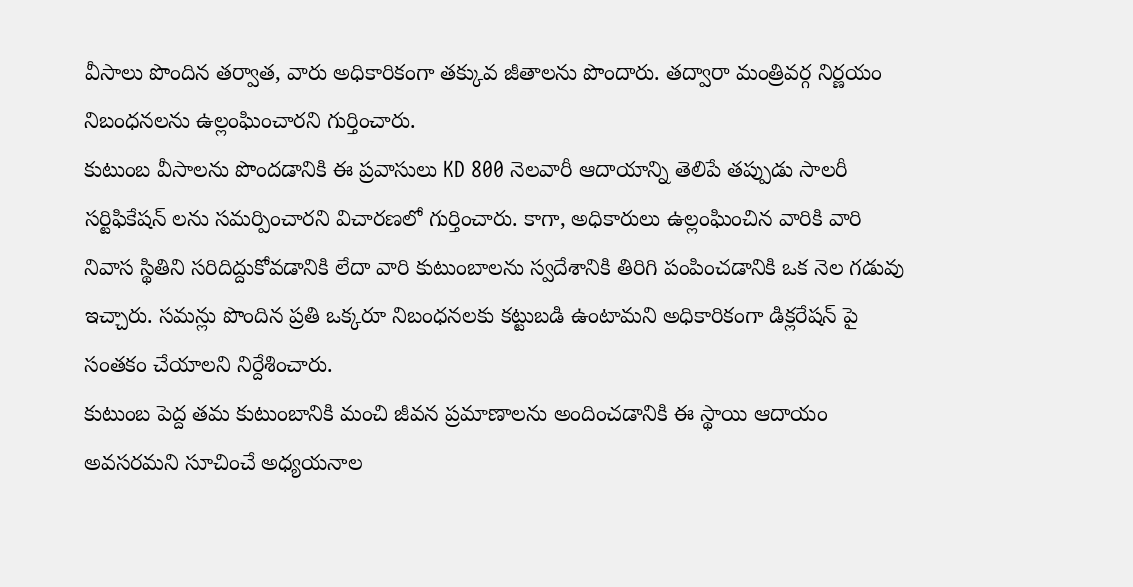వీసాలు పొందిన తర్వాత, వారు అధికారికంగా తక్కువ జీతాలను పొందారు. తద్వారా మంత్రివర్గ నిర్ణయం నిబంధనలను ఉల్లంఘించారని గుర్తించారు.
కుటుంబ వీసాలను పొందడానికి ఈ ప్రవాసులు KD 800 నెలవారీ ఆదాయాన్ని తెలిపే తప్పుడు సాలరీ సర్టిఫికేషన్ లను సమర్పించారని విచారణలో గుర్తించారు. కాగా, అధికారులు ఉల్లంఘించిన వారికి వారి నివాస స్థితిని సరిదిద్దుకోవడానికి లేదా వారి కుటుంబాలను స్వదేశానికి తిరిగి పంపించడానికి ఒక నెల గడువు ఇచ్చారు. సమన్లు పొందిన ప్రతి ఒక్కరూ నిబంధనలకు కట్టుబడి ఉంటామని అధికారికంగా డిక్లరేషన్ పై సంతకం చేయాలని నిర్దేశించారు.
కుటుంబ పెద్ద తమ కుటుంబానికి మంచి జీవన ప్రమాణాలను అందించడానికి ఈ స్థాయి ఆదాయం అవసరమని సూచించే అధ్యయనాల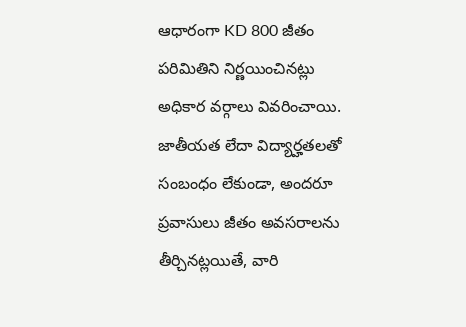ఆధారంగా KD 800 జీతం పరిమితిని నిర్ణయించినట్లు అధికార వర్గాలు వివరించాయి. జాతీయత లేదా విద్యార్హతలతో సంబంధం లేకుండా, అందరూ ప్రవాసులు జీతం అవసరాలను తీర్చినట్లయితే, వారి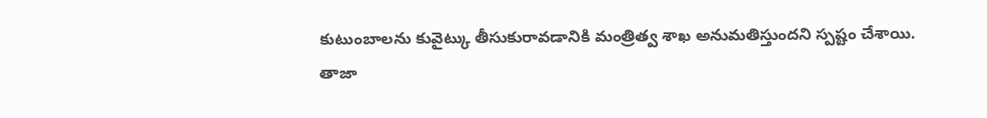కుటుంబాలను కువైట్కు తీసుకురావడానికి మంత్రిత్వ శాఖ అనుమతిస్తుందని స్పష్టం చేశాయి.
తాజా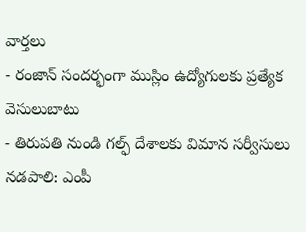వార్తలు
- రంజాన్ సందర్భంగా ముస్లిం ఉద్యోగులకు ప్రత్యేక వెసులుబాటు
- తిరుపతి నుండి గల్ఫ్ దేశాలకు విమాన సర్వీసులు నడపాలి: ఎంపీ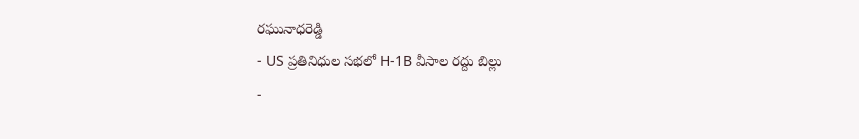రఘునాధరెడ్డి
- US ప్రతినిధుల సభలో H-1B వీసాల రద్దు బిల్లు
-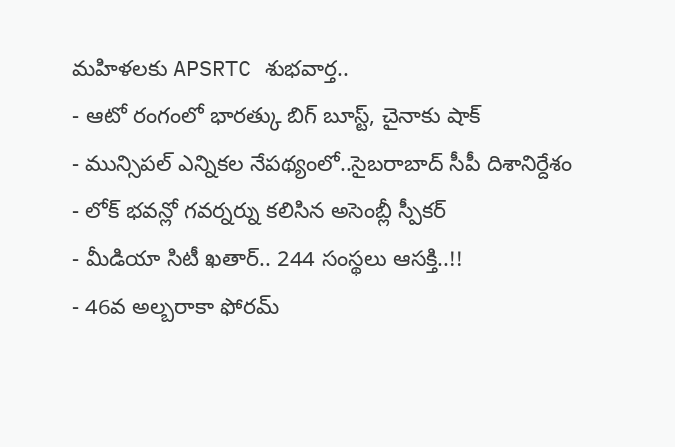మహిళలకు APSRTC శుభవార్త..
- ఆటో రంగంలో భారత్కు బిగ్ బూస్ట్, చైనాకు షాక్
- మున్సిపల్ ఎన్నికల నేపథ్యంలో..సైబరాబాద్ సీపీ దిశానిర్దేశం
- లోక్ భవన్లో గవర్నర్ను కలిసిన అసెంబ్లీ స్పీకర్
- మీడియా సిటీ ఖతార్.. 244 సంస్థలు ఆసక్తి..!!
- 46వ అల్బరాకా ఫోరమ్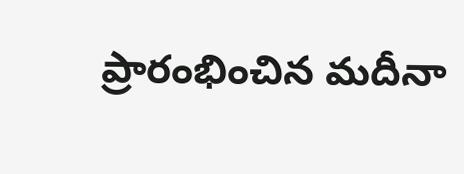ప్రారంభించిన మదీనా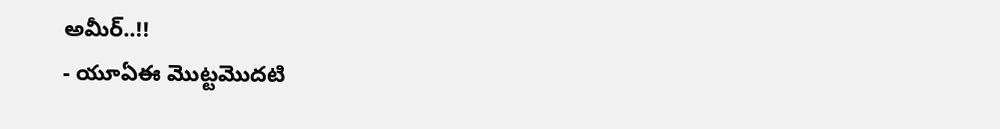అమీర్..!!
- యూఏఈ మొట్టమొదటి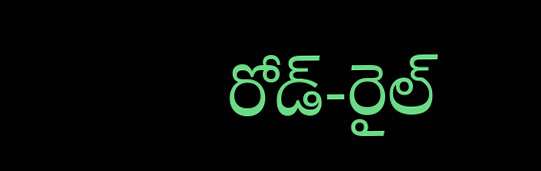రోడ్-రైల్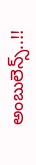అంబులెన్స్..!!